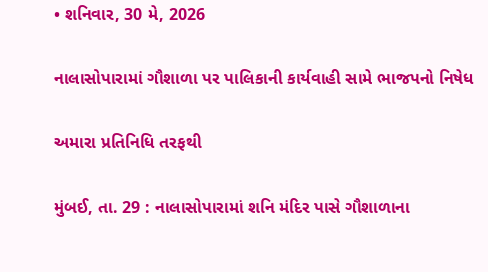• શનિવાર, 30 મે, 2026

નાલાસોપારામાં ગૌશાળા પર પાલિકાની કાર્યવાહી સામે ભાજપનો નિષેધ

અમારા પ્રતિનિધિ તરફથી

મુંબઈ, તા. 29 : નાલાસોપારામાં શનિ મંદિર પાસે ગૌશાળાના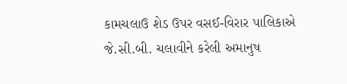કામચલાઉ શેડ ઉપર વસઈ-વિરાર પાલિકાએ જે.સી.બી. ચલાવીને કરેલી અમાનુષ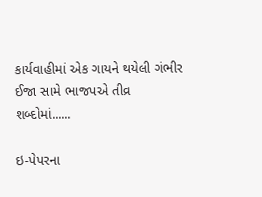કાર્યવાહીમાં એક ગાયને થયેલી ગંભીર ઈજા સામે ભાજપએ તીવ્ર શબ્દોમાં......

ઇ-પેપરના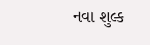નવા શુલ્ક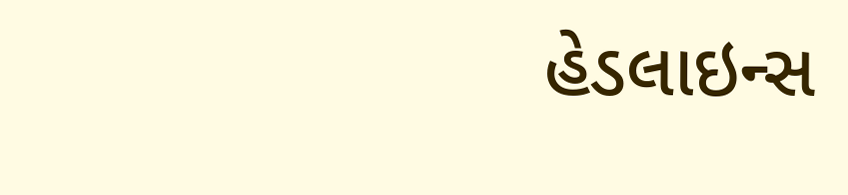હેડલાઇન્સ